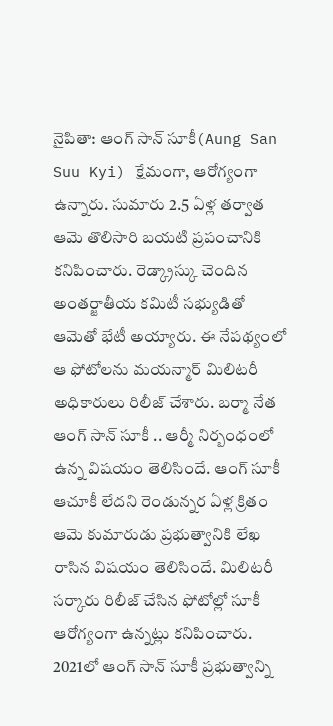నైపితా: ఆంగ్ సాన్ సూకీ(Aung San Suu Kyi) క్షేమంగా, ఆరోగ్యంగా ఉన్నారు. సుమారు 2.5 ఏళ్ల తర్వాత ఆమె తొలిసారి బయటి ప్రపంచానికి కనిపించారు. రెడ్క్రాస్కు చెందిన అంతర్జాతీయ కమిటీ సభ్యుడితో ఆమెతో భేటీ అయ్యారు. ఈ నేపథ్యంలో ఆ ఫోటోలను మయన్మార్ మిలిటరీ అధికారులు రిలీజ్ చేశారు. బర్మా నేత ఆంగ్ సాన్ సూకీ .. ఆర్మీ నిర్బంధంలో ఉన్న విషయం తెలిసిందే. ఆంగ్ సూకీ ఆచూకీ లేదని రెండున్నర ఏళ్ల క్రితం ఆమె కుమారుడు ప్రభుత్వానికి లేఖ రాసిన విషయం తెలిసిందే. మిలిటరీ సర్కారు రిలీజ్ చేసిన ఫోటోల్లో సూకీ ఆరోగ్యంగా ఉన్నట్లు కనిపించారు.
2021లో ఆంగ్ సాన్ సూకీ ప్రభుత్వాన్ని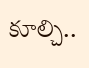కూల్చి..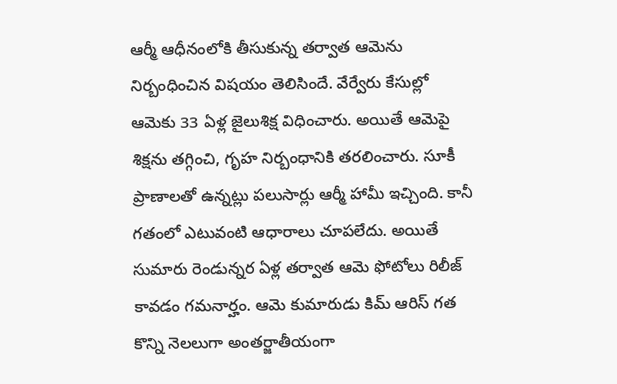ఆర్మీ ఆధీనంలోకి తీసుకున్న తర్వాత ఆమెను నిర్బంధించిన విషయం తెలిసిందే. వేర్వేరు కేసుల్లో ఆమెకు 33 ఏళ్ల జైలుశిక్ష విధించారు. అయితే ఆమెపై శిక్షను తగ్గించి, గృహ నిర్బంధానికి తరలించారు. సూకీ ప్రాణాలతో ఉన్నట్లు పలుసార్లు ఆర్మీ హామీ ఇచ్చింది. కానీ గతంలో ఎటువంటి ఆధారాలు చూపలేదు. అయితే సుమారు రెండున్నర ఏళ్ల తర్వాత ఆమె ఫోటోలు రిలీజ్ కావడం గమనార్హం. ఆమె కుమారుడు కిమ్ ఆరిస్ గత కొన్ని నెలలుగా అంతర్జాతీయంగా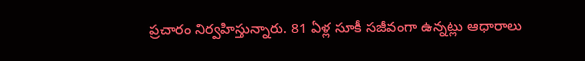ప్రచారం నిర్వహిస్తున్నారు. 81 ఏళ్ల సూకీ సజీవంగా ఉన్నట్లు ఆధారాలు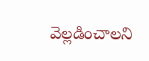వెల్లడించాలని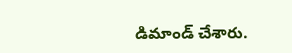డిమాండ్ చేశారు.